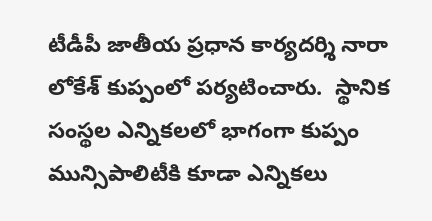టీడీపీ జాతీయ ప్రధాన కార్యదర్శి నారా లోకేశ్ కుప్పంలో ప‌ర్య‌టించారు.  స్థానిక సంస్థల ఎన్నికల‌లో భాగంగా కుప్పం మున్సిపాలిటీకి కూడా ఎన్నికలు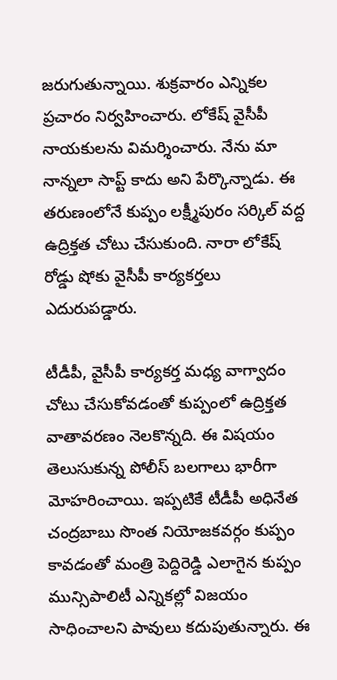జరుగుతున్నాయి. శుక్ర‌వారం ఎన్నికల ప్రచారం నిర్వ‌హించారు. లోకేష్ వైసీపీ నాయ‌కుల‌ను విమ‌ర్శించారు. నేను మా నాన్న‌లా సాప్ట్ కాదు అని పేర్కొన్నాడు. ఈ త‌రుణంలోనే కుప్పం ల‌క్ష్మీపురం స‌ర్కిల్ వ‌ద్ద ఉద్రిక్త‌త చోటు చేసుకుంది. నారా లోకేష్ రోడ్డు షోకు వైసీపీ కార్య‌క‌ర్త‌లు ఎదురుప‌డ్డారు.

టీడీపీ, వైసీపీ కార్య‌క‌ర్త మ‌ధ్య వాగ్వాదం చోటు చేసుకోవ‌డంతో కుప్పంలో ఉద్రిక్త‌త వాతావ‌ర‌ణం నెల‌కొన్న‌ది. ఈ విష‌యం తెలుసుకున్న పోలీస్ బ‌ల‌గాలు భారీగా మోహ‌రించాయి. ఇప్ప‌టికే టీడీపీ అధినేత చంద్ర‌బాబు సొంత నియోజ‌క‌వ‌ర్గం కుప్పం కావ‌డంతో మంత్రి పెద్దిరెడ్డి ఎలాగైన కుప్పం మున్సిపాలిటీ ఎన్నిక‌ల్లో విజ‌యం సాధించాల‌ని పావులు క‌దుపుతున్నారు. ఈ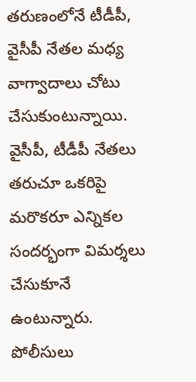త‌రుణంలోనే టీడీపీ, వైసీపీ నేత‌ల మ‌ధ్య వాగ్వాదాలు చోటు చేసుకుంటున్నాయి. వైసీపీ, టీడీపీ నేత‌లు త‌రుచూ ఒక‌రిపై మ‌రొక‌రూ ఎన్నిక‌ల సంద‌ర్భంగా విమ‌ర్శ‌లు చేసుకూనే ఉంటున్నారు. పోలీసులు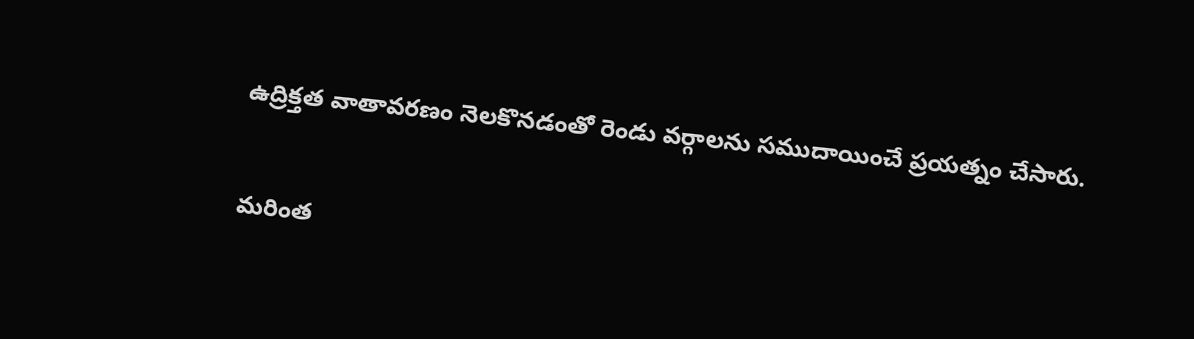ఉద్రిక్తత వాతావ‌ర‌ణం నెల‌కొన‌డంతో రెండు వ‌ర్గాల‌ను స‌ముదాయించే ప్ర‌య‌త్నం చేసారు.


మరింత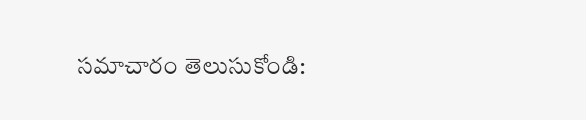సమాచారం తెలుసుకోండి: